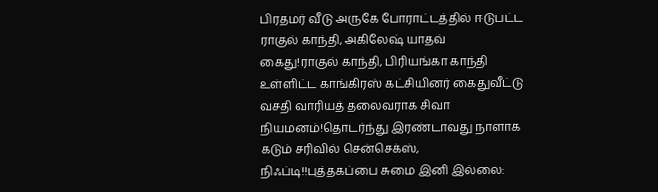பிரதமர் வீடு அருகே போராட்டத்தில் ஈடுபட்ட ராகுல் காந்தி, அகிலேஷ் யாதவ் கைது!ராகுல் காந்தி, பிரியங்கா காந்தி உள்ளிட்ட காங்கிரஸ் கட்சியினர் கைதுவீட்டு வசதி வாரியத் தலைவராக சிவா நியமனம்!தொடர்ந்து இரண்டாவது நாளாக கடும் சரிவில் சென்செக்ஸ், நிஃப்டி!!புத்தகப்பை சுமை இனி இல்லை: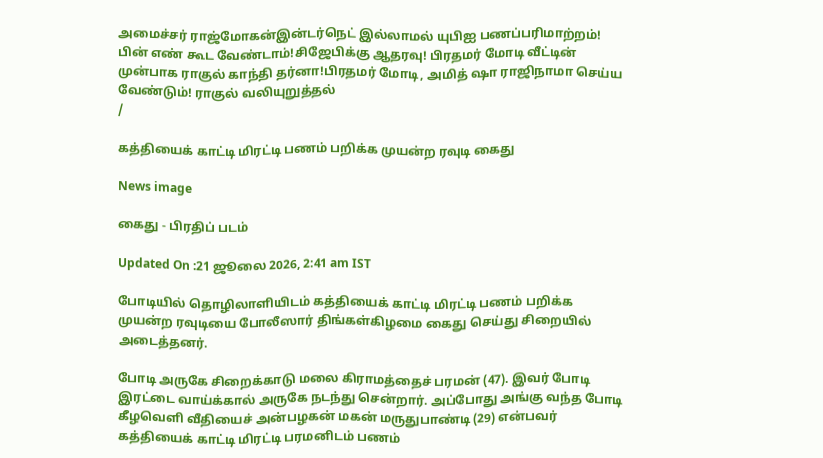அமைச்சர் ராஜ்மோகன்இன்டர்நெட் இல்லாமல் யுபிஐ பணப்பரிமாற்றம்! பின் எண் கூட வேண்டாம்!சிஜேபிக்கு ஆதரவு! பிரதமர் மோடி வீட்டின் முன்பாக ராகுல் காந்தி தர்னா!பிரதமர் மோடி, அமித் ஷா ராஜிநாமா செய்ய வேண்டும்! ராகுல் வலியுறுத்தல்
/

கத்தியைக் காட்டி மிரட்டி பணம் பறிக்க முயன்ற ரவுடி கைது

News image

கைது - பிரதிப் படம்

Updated On :21 ஜூலை 2026, 2:41 am IST

போடியில் தொழிலாளியிடம் கத்தியைக் காட்டி மிரட்டி பணம் பறிக்க முயன்ற ரவுடியை போலீஸார் திங்கள்கிழமை கைது செய்து சிறையில் அடைத்தனர்.

போடி அருகே சிறைக்காடு மலை கிராமத்தைச் பரமன் (47). இவர் போடி இரட்டை வாய்க்கால் அருகே நடந்து சென்றார். அப்போது அங்கு வந்த போடி கீழவெளி வீதியைச் அன்பழகன் மகன் மருதுபாண்டி (29) என்பவர் கத்தியைக் காட்டி மிரட்டி பரமனிடம் பணம்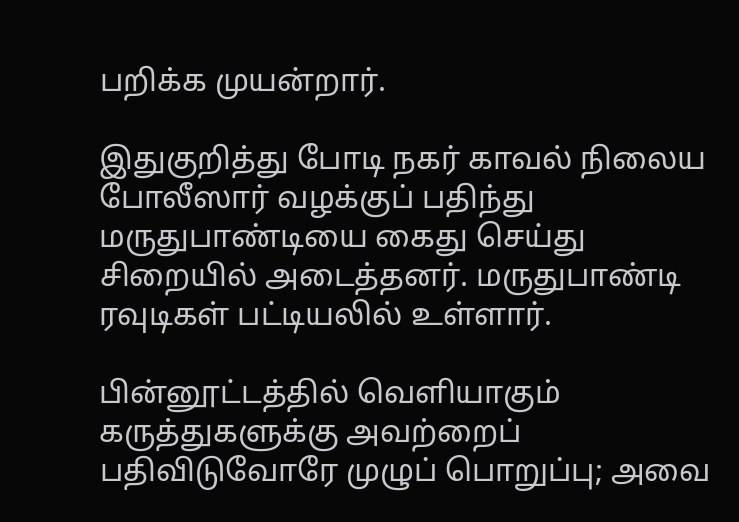பறிக்க முயன்றார்.

இதுகுறித்து போடி நகர் காவல் நிலைய போலீஸார் வழக்குப் பதிந்து மருதுபாண்டியை கைது செய்து சிறையில் அடைத்தனர். மருதுபாண்டி ரவுடிகள் பட்டியலில் உள்ளார்.

பின்னூட்டத்தில் வெளியாகும் கருத்துகளுக்கு அவற்றைப் பதிவிடுவோரே முழுப் பொறுப்பு; அவை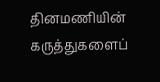தினமணியின் கருத்துகளைப்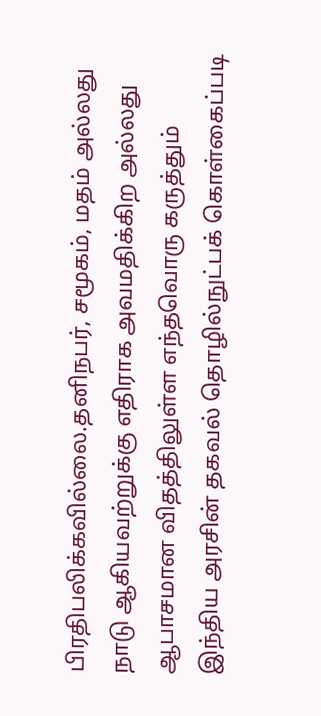பிரதிபலிக்கவில்லை.தனிநபர், சமூகம், மதம் அல்லது நாடு ஆகியவற்றுக்கு எதிராக அவமதிக்கிற அல்லது ஆபாசமான விதத்திலுள்ள எந்தவொரு கருத்தும் இந்திய அரசின் தகவல் தொழில்நுட்பக் கொள்கைப்படி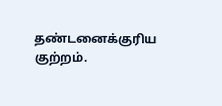தண்டனைக்குரிய குற்றம்.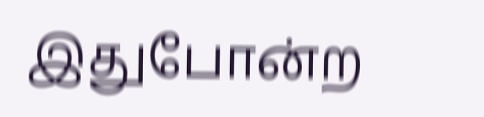இதுபோன்ற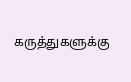கருத்துகளுக்கு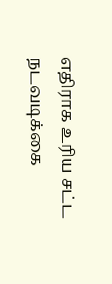எதிராக உரிய சட்ட நடவடிக்கை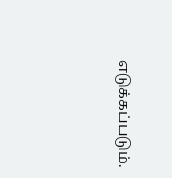எடுக்கப்படும்.